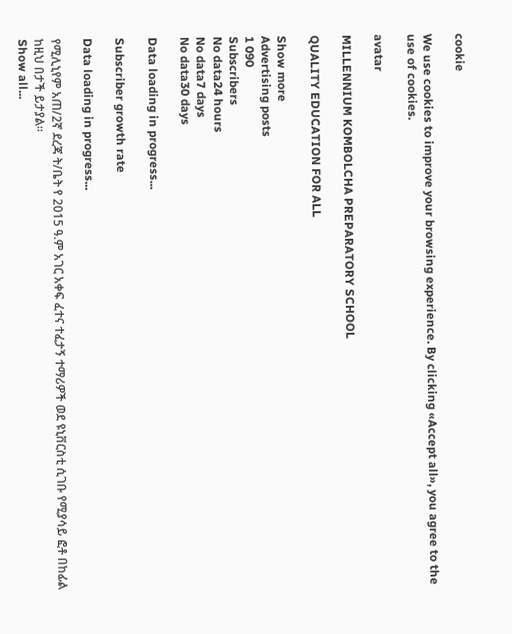cookie

We use cookies to improve your browsing experience. By clicking «Accept all», you agree to the use of cookies.

avatar

MILLENNIUM KOMBOLCHA PREPARATORY SCHOOL

QUALITY EDUCATION FOR ALL

Show more
Advertising posts
1 090
Subscribers
No data24 hours
No data7 days
No data30 days

Data loading in progress...

Subscriber growth rate

Data loading in progress...

የሚሊኒየም አጠ/2ኛ ደረጃ ት/ቤት የ 2015 ዓ.ም አገር አቀፍ ፈተና ተፈታኝ ተማሪዎች ወደ ዩኒቨርስቲ ሲገቡ የሚያሳይ ፎቶ በከፊል ከዚህ በታች ይታያል።
Show all...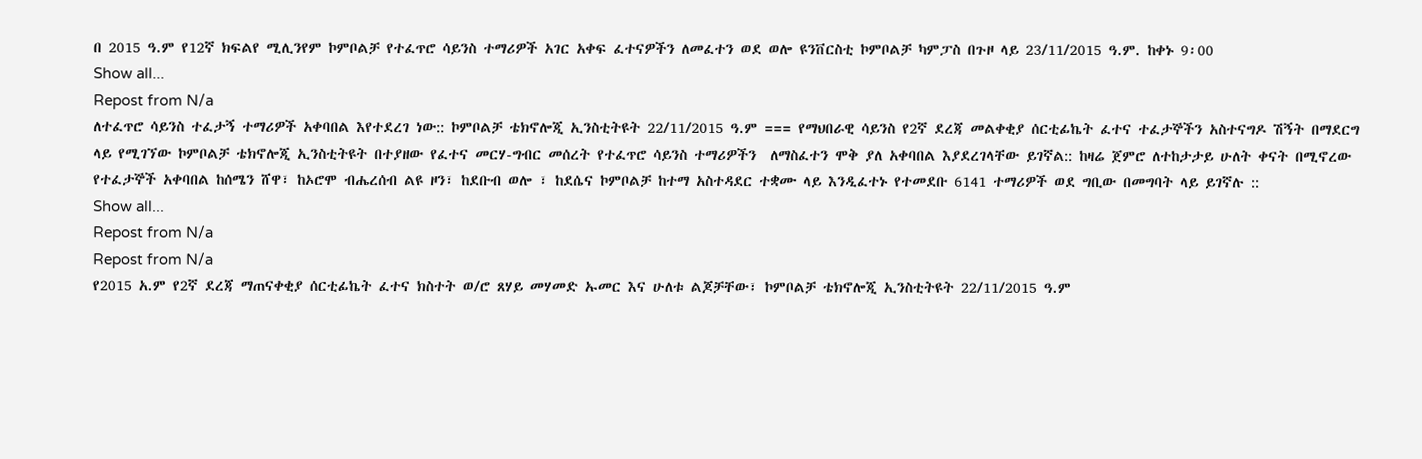በ 2015 ዓ.ም የ12ኛ ክፍልየ ሚሊንየም ኮምቦልቻ የተፈጥሮ ሳይንስ ተማሪዎች አገር አቀፍ ፈተናዎችን ለመፈተን ወደ ወሎ ዩንቨርስቲ ኮምቦልቻ ካምፓስ በጉዞ ላይ 23/11/2015 ዓ.ም. ከቀኑ 9፡00
Show all...
Repost from N/a
ለተፈጥሮ ሳይንስ ተፈታኝ ተማሪዎች አቀባበል እየተደረገ ነው:: ኮምቦልቻ ቴክኖሎጂ ኢንስቲትዩት 22/11/2015 ዓ.ም === የማህበራዊ ሳይንስ የ2ኛ ደረጃ መልቀቂያ ሰርቲፊኬት ፈተና ተፈታኞችን አስተናግዶ ሽኝት በማደርግ ላይ የሚገኘው ኮምቦልቻ ቴክኖሎጂ ኢንስቲትዩት በተያዘው የፈተና መርሃ-ግብር መሰረት የተፈጥሮ ሳይንስ ተማሪዎችን  ለማስፈተን ሞቅ ያለ አቀባበል እያደረገላቸው ይገኛል:: ከዛሬ ጀምሮ ለተከታታይ ሁለት ቀናት በሚኖረው የተፈታኞች አቀባበል ከሰሜን ሸዋ፣ ከኦሮሞ ብሔረሰብ ልዩ ዞን፣ ከደቡብ ወሎ ፣ ከደሴና ኮምቦልቻ ከተማ አስተዳደር ተቋሙ ላይ እንዲፈተኑ የተመደቡ 6141 ተማሪዎች ወደ ግቢው በመግባት ላይ ይገኛሉ ::
Show all...
Repost from N/a
Repost from N/a
የ2015 አ.ም የ2ኛ ደረጃ ማጠናቀቂያ ሰርቲፊኬት ፈተና ክስተት ወ/ሮ ጸሃይ መሃመድ ኡመር እና ሁለቱ ልጆቻቸው፣ ኮምቦልቻ ቴክኖሎጂ ኢንስቲትዩት 22/11/2015 ዓ.ም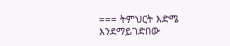=== ትምህርት እድሜ እንደማይገድበው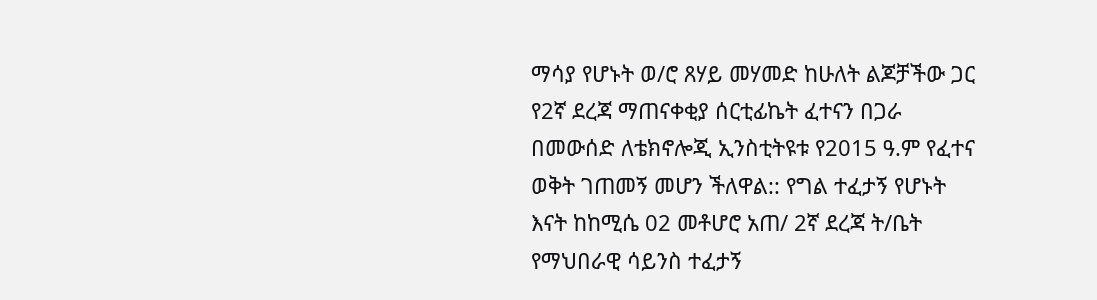ማሳያ የሆኑት ወ/ሮ ጸሃይ መሃመድ ከሁለት ልጆቻችው ጋር የ2ኛ ደረጃ ማጠናቀቂያ ሰርቲፊኬት ፈተናን በጋራ በመውሰድ ለቴክኖሎጂ ኢንስቲትዩቱ የ2015 ዓ.ም የፈተና ወቅት ገጠመኝ መሆን ችለዋል:: የግል ተፈታኝ የሆኑት እናት ከከሚሴ 02 መቶሆሮ አጠ/ 2ኛ ደረጃ ት/ቤት የማህበራዊ ሳይንስ ተፈታኝ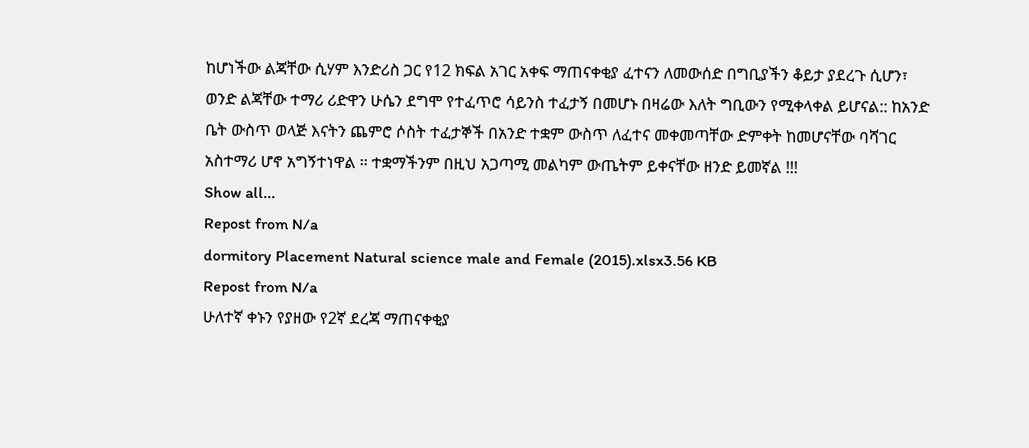ከሆነችው ልጃቸው ሲሃም እንድሪስ ጋር የ12 ክፍል አገር አቀፍ ማጠናቀቂያ ፈተናን ለመውሰድ በግቢያችን ቆይታ ያደረጉ ሲሆን፣ ወንድ ልጃቸው ተማሪ ሪድዋን ሁሴን ደግሞ የተፈጥሮ ሳይንስ ተፈታኝ በመሆኑ በዛሬው እለት ግቢውን የሚቀላቀል ይሆናል:: ከአንድ ቤት ውስጥ ወላጅ እናትን ጨምሮ ሶስት ተፈታኞች በአንድ ተቋም ውስጥ ለፈተና መቀመጣቸው ድምቀት ከመሆናቸው ባሻገር አስተማሪ ሆኖ አግኝተነዋል ። ተቋማችንም በዚህ አጋጣሚ መልካም ውጤትም ይቀናቸው ዘንድ ይመኛል !!!
Show all...
Repost from N/a
dormitory Placement Natural science male and Female (2015).xlsx3.56 KB
Repost from N/a
ሁለተኛ ቀኑን የያዘው የ2ኛ ደረጃ ማጠናቀቂያ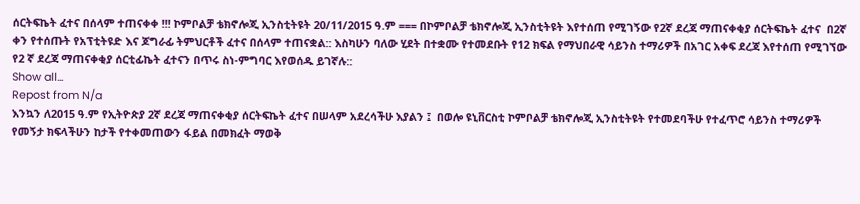ሰርትፍኬት ፈተና በሰላም ተጠናቀቀ !!! ኮምቦልቻ ቴክኖሎጂ ኢንስቲትዩት 20/11/2015 ዓ.ም === በኮምቦልቻ ቴክኖሎጂ ኢንስቲትዩት እየተሰጠ የሚገኝው የ2ኛ ደረጃ ማጠናቀቂያ ሰርትፍኬት ፈተና  በ2ኛ ቀን የተሰጡት የአፕቲትዩድ እና ጆግራፊ ትምህርቶች ፈተና በሰላም ተጠናቋል:: እስካሁን ባለው ሂደት በተቋሙ የተመደቡት የ12 ክፍል የማህበራዊ ሳይንስ ተማሪዎች በአገር አቀፍ ደረጃ እየተሰጠ የሚገኘው የ2 ኛ ደረጃ ማጠናቀቂያ ሰርቲፊኬት ፈተናን በጥሩ ስነ-ምግባር እየወሰዱ ይገኛሉ::
Show all...
Repost from N/a
እንኳን ለ2015 ዓ.ም የኢትዮጵያ 2ኛ ደረጃ ማጠናቀቂያ ሰርትፍኬት ፈተና በሠላም አደረሳችሁ እያልን ፤  በወሎ ዩኒቨርስቲ ኮምቦልቻ ቴክኖሎጂ ኢንስቲትዩት የተመደባችሁ የተፈጥሮ ሳይንስ ተማሪዎች የመኝታ ክፍላችሁን ከታች የተቀመጠውን ፋይል በመክፈት ማወቅ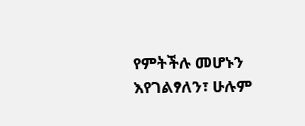የምትችሉ መሆኑን እየገልፃለን፣ ሁሉም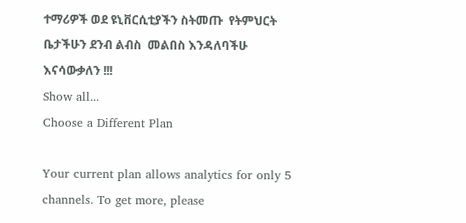ተማሪዎች ወደ ዩኒቨርሲቲያችን ስትመጡ  የትምህርት ቤታችሁን ደንብ ልብስ  መልበስ እንዳለባችሁ እናሳውቃለን !!!
Show all...
Choose a Different Plan

Your current plan allows analytics for only 5 channels. To get more, please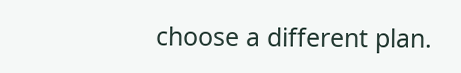choose a different plan.